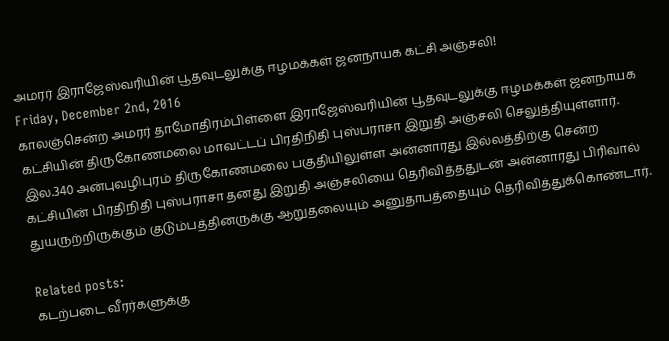அமரர் இராஜேஸ்வரியின் பூதவுடலுக்கு ஈழமக்கள் ஜனநாயக கட்சி அஞ்சலி!
Friday, December 2nd, 2016
காலஞ்சென்ற அமரர் தாமோதிரம்பிள்ளை இராஜேஸ்வரியின் பூதவுடலுக்கு ஈழமக்கள் ஜனநாயக கட்சியின் திருகோணமலை மாவட்டப் பிரதிநிதி புஸ்பராசா இறுதி அஞ்சலி செலுத்தியுள்ளார்.
இல.340 அன்புவழிபுரம் திருகோணமலை பகுதியிலுள்ள அன்னாரது இல்லத்திற்கு சென்ற கட்சியின் பிரதிநிதி புஸ்பராசா தனது இறுதி அஞ்சலியை தெரிவித்ததுடன் அன்னாரது பிரிவால் துயருற்றிருக்கும் குடும்பத்தினருக்கு ஆறுதலையும் அனுதாபத்தையும் தெரிவித்துக்கொண்டார்.

Related posts:
கடற்படை வீரர்களுக்கு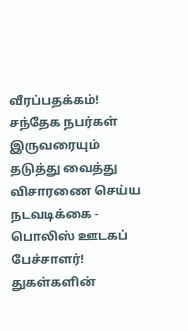வீரப்பதக்கம்!
சந்தேக நபர்கள் இருவரையும் தடுத்து வைத்து விசாரணை செய்ய நடவடிக்கை - பொலிஸ் ஊடகப் பேச்சாளர்!
துகள்களின்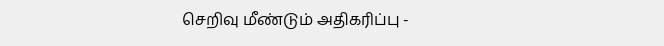செறிவு மீண்டும் அதிகரிப்பு -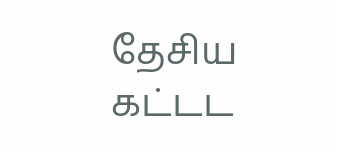தேசிய கட்டட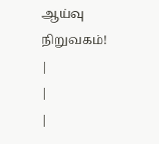ஆய்வு நிறுவகம்!
|
|
|